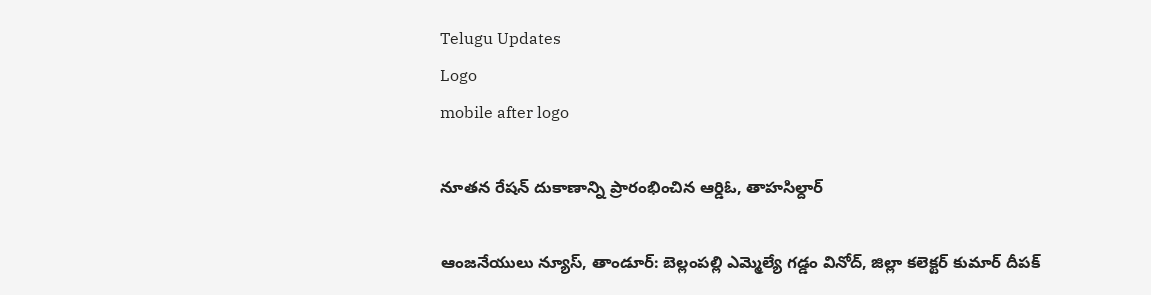Telugu Updates
Logo
mobile after logo

నూతన రేషన్ దుకాణాన్ని ప్రారంభించిన ఆర్డిఓ, తాహసిల్దార్

ఆంజనేయులు న్యూస్, తాండూర్: బెల్లంపల్లి ఎమ్మెల్యే గడ్డం వినోద్, జిల్లా కలెక్టర్ కుమార్ దీపక్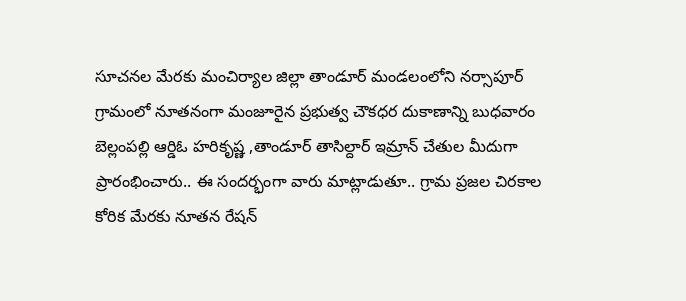సూచనల మేరకు మంచిర్యాల జిల్లా తాండూర్ మండలంలోని నర్సాపూర్ గ్రామంలో నూతనంగా మంజూరైన ప్రభుత్వ చౌకధర దుకాణాన్ని బుధవారం బెల్లంపల్లి ఆర్డిఓ హరికృష్ణ ,తాండూర్ తాసిల్దార్ ఇమ్రాన్ చేతుల మీదుగా ప్రారంభించారు.. ఈ సందర్భంగా వారు మాట్లాడుతూ.. గ్రామ ప్రజల చిరకాల కోరిక మేరకు నూతన రేషన్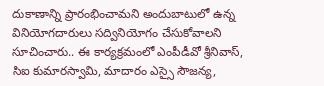దుకాణాన్ని ప్రారంభించామని అందుబాటులో ఉన్న వినియోగదారులు సద్వినియోగం చేసుకోవాలని సూచించారు.. ఈ కార్యక్రమంలో ఎంపీడీవో శ్రీనివాస్, సిఐ కుమారస్వామి, మాదారం ఎస్సై సౌజన్య,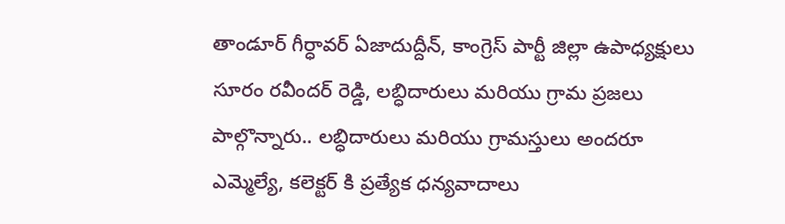తాండూర్ గీర్ధావర్ ఏజాదుద్దీన్, కాంగ్రెస్ పార్టీ జిల్లా ఉపాధ్యక్షులు సూరం రవీందర్ రెడ్డి, లబ్ధిదారులు మరియు గ్రామ ప్రజలు పాల్గొన్నారు.. లబ్ధిదారులు మరియు గ్రామస్తులు అందరూ ఎమ్మెల్యే, కలెక్టర్ కి ప్రత్యేక ధన్యవాదాలు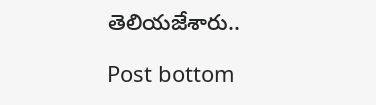తెలియజేశారు..

Post bottom